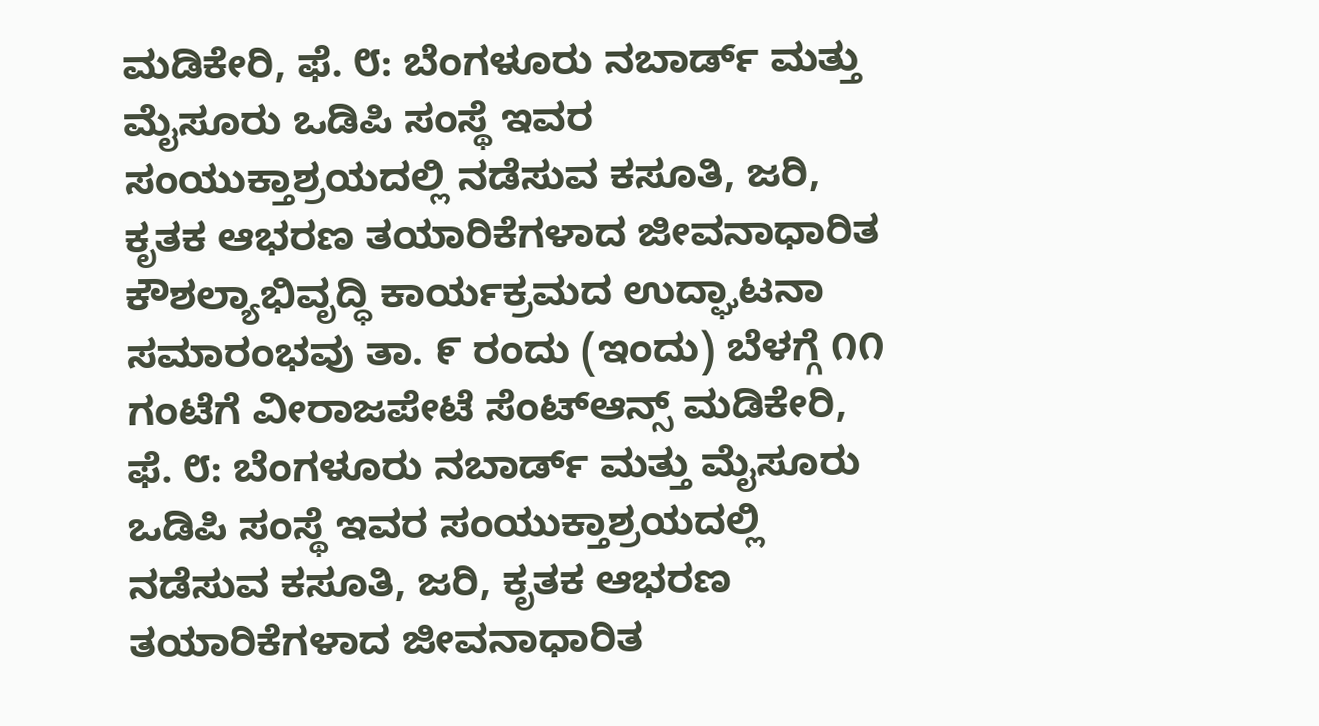ಮಡಿಕೇರಿ, ಫೆ. ೮: ಬೆಂಗಳೂರು ನಬಾರ್ಡ್ ಮತ್ತು ಮೈಸೂರು ಒಡಿಪಿ ಸಂಸ್ಥೆ ಇವರ ಸಂಯುಕ್ತಾಶ್ರಯದಲ್ಲಿ ನಡೆಸುವ ಕಸೂತಿ, ಜರಿ, ಕೃತಕ ಆಭರಣ ತಯಾರಿಕೆಗಳಾದ ಜೀವನಾಧಾರಿತ ಕೌಶಲ್ಯಾಭಿವೃದ್ಧಿ ಕಾರ್ಯಕ್ರಮದ ಉದ್ಘಾಟನಾ ಸಮಾರಂಭವು ತಾ. ೯ ರಂದು (ಇಂದು) ಬೆಳಗ್ಗೆ ೧೧ ಗಂಟೆಗೆ ವೀರಾಜಪೇಟೆ ಸೆಂಟ್ಆನ್ಸ್ ಮಡಿಕೇರಿ, ಫೆ. ೮: ಬೆಂಗಳೂರು ನಬಾರ್ಡ್ ಮತ್ತು ಮೈಸೂರು ಒಡಿಪಿ ಸಂಸ್ಥೆ ಇವರ ಸಂಯುಕ್ತಾಶ್ರಯದಲ್ಲಿ ನಡೆಸುವ ಕಸೂತಿ, ಜರಿ, ಕೃತಕ ಆಭರಣ ತಯಾರಿಕೆಗಳಾದ ಜೀವನಾಧಾರಿತ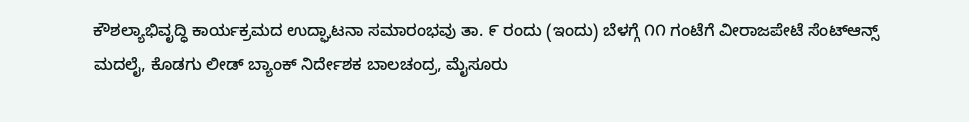ಕೌಶಲ್ಯಾಭಿವೃದ್ಧಿ ಕಾರ್ಯಕ್ರಮದ ಉದ್ಘಾಟನಾ ಸಮಾರಂಭವು ತಾ. ೯ ರಂದು (ಇಂದು) ಬೆಳಗ್ಗೆ ೧೧ ಗಂಟೆಗೆ ವೀರಾಜಪೇಟೆ ಸೆಂಟ್ಆನ್ಸ್ ಮದಲೈ, ಕೊಡಗು ಲೀಡ್ ಬ್ಯಾಂಕ್ ನಿರ್ದೇಶಕ ಬಾಲಚಂದ್ರ, ಮೈಸೂರು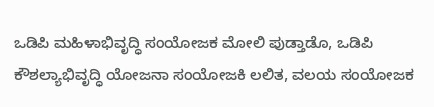ಒಡಿಪಿ ಮಹಿಳಾಭಿವೃದ್ಧಿ ಸಂಯೋಜಕ ಮೋಲಿ ಪುಡ್ತಾಡೊ, ಒಡಿಪಿ ಕೌಶಲ್ಯಾಭಿವೃದ್ಧಿ ಯೋಜನಾ ಸಂಯೋಜಕಿ ಲಲಿತ, ವಲಯ ಸಂಯೋಜಕ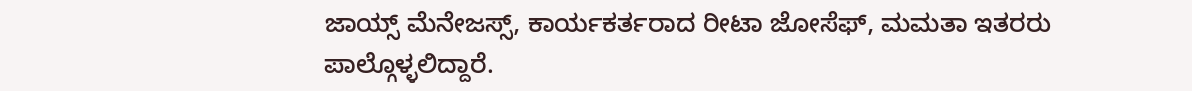ಜಾಯ್ಸ್ ಮೆನೇಜಸ್ಸ್, ಕಾರ್ಯಕರ್ತರಾದ ರೀಟಾ ಜೋಸೆಫ್, ಮಮತಾ ಇತರರು ಪಾಲ್ಗೊಳ್ಳಲಿದ್ದಾರೆ.